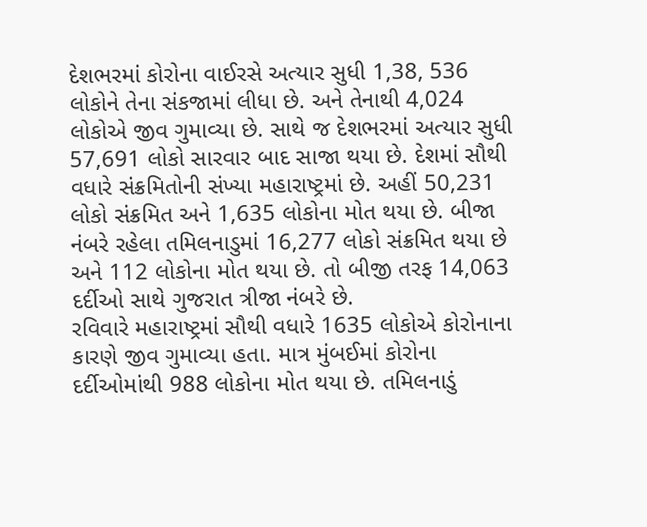દેશભરમાં કોરોના વાઈરસે અત્યાર સુધી 1,38, 536 લોકોને તેના સંકજામાં લીધા છે. અને તેનાથી 4,024 લોકોએ જીવ ગુમાવ્યા છે. સાથે જ દેશભરમાં અત્યાર સુધી 57,691 લોકો સારવાર બાદ સાજા થયા છે. દેશમાં સૌથી વધારે સંક્રમિતોની સંખ્યા મહારાષ્ટ્રમાં છે. અહીં 50,231 લોકો સંક્રમિત અને 1,635 લોકોના મોત થયા છે. બીજા નંબરે રહેલા તમિલનાડુમાં 16,277 લોકો સંક્રમિત થયા છે અને 112 લોકોના મોત થયા છે. તો બીજી તરફ 14,063 દર્દીઓ સાથે ગુજરાત ત્રીજા નંબરે છે.
રવિવારે મહારાષ્ટ્રમાં સૌથી વધારે 1635 લોકોએ કોરોનાના કારણે જીવ ગુમાવ્યા હતા. માત્ર મુંબઈમાં કોરોના દર્દીઓમાંથી 988 લોકોના મોત થયા છે. તમિલનાડું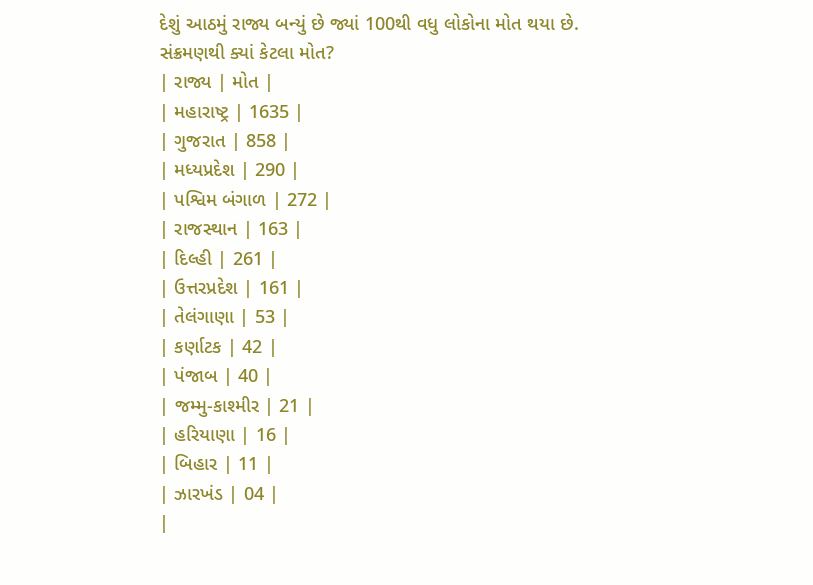દેશું આઠમું રાજ્ય બન્યું છે જ્યાં 100થી વધુ લોકોના મોત થયા છે.
સંક્રમણથી ક્યાં કેટલા મોત?
| રાજ્ય | મોત |
| મહારાષ્ટ્ર | 1635 |
| ગુજરાત | 858 |
| મધ્યપ્રદેશ | 290 |
| પશ્વિમ બંગાળ | 272 |
| રાજસ્થાન | 163 |
| દિલ્હી | 261 |
| ઉત્તરપ્રદેશ | 161 |
| તેલંગાણા | 53 |
| કર્ણાટક | 42 |
| પંજાબ | 40 |
| જમ્મુ-કાશ્મીર | 21 |
| હરિયાણા | 16 |
| બિહાર | 11 |
| ઝારખંડ | 04 |
|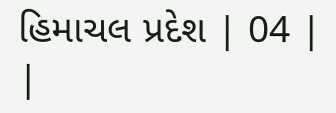હિમાચલ પ્રદેશ | 04 |
|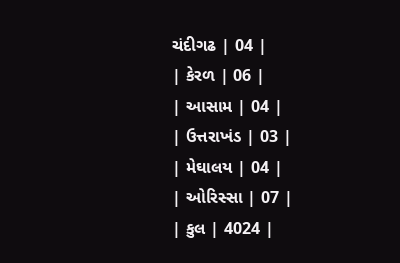ચંદીગઢ | 04 |
| કેરળ | 06 |
| આસામ | 04 |
| ઉત્તરાખંડ | 03 |
| મેઘાલય | 04 |
| ઓરિસ્સા | 07 |
| કુલ | 4024 |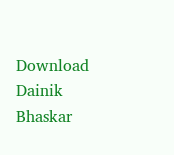Download Dainik Bhaskar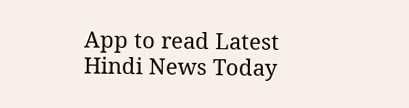App to read Latest Hindi News Today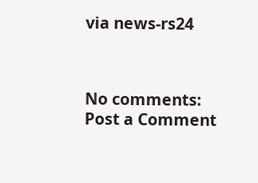via news-rs24



No comments:
Post a Comment